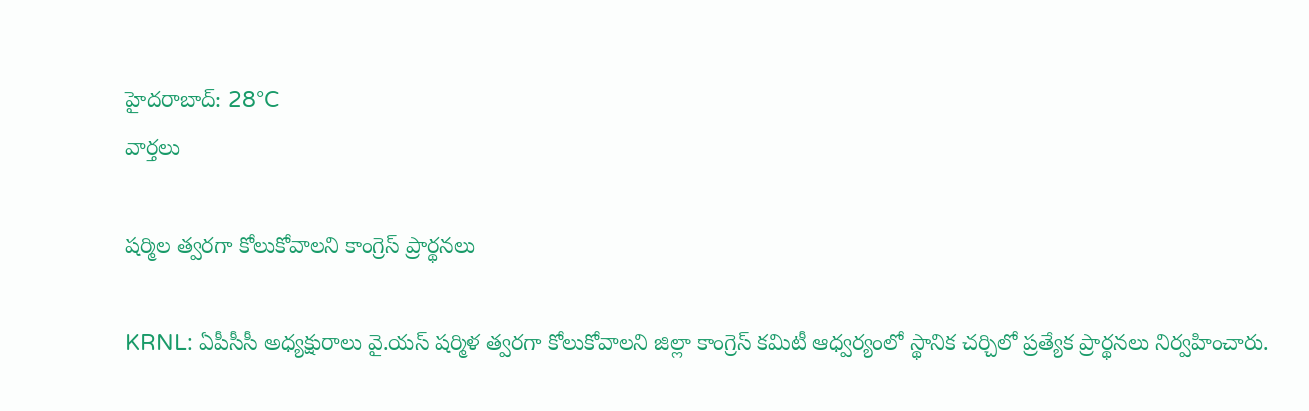హైదరాబాద్: 28°C
వార్తలు

షర్మిల త్వరగా కోలుకోవాలని కాంగ్రెస్ ప్రార్థనలు

KRNL: ఏపీసీసీ అధ్యక్షురాలు వై.యస్ షర్మిళ త్వరగా కోలుకోవాలని జిల్లా కాంగ్రెస్ కమిటీ ఆధ్వర్యంలో స్థానిక చర్చిలో ప్రత్యేక ప్రార్థనలు నిర్వహించారు.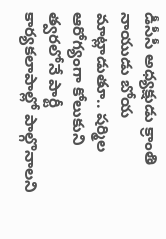డీసీసీ అధ్యక్షుడు క్రాంతి నాయుడు బోయ మాట్లాడుతూ.. షర్మిల ఆరోగ్యంగా కోలుకుని త్వరలోనే పార్టీ కార్యకలాపాల్లో పాల్గొనాలని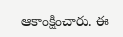ఆకాంక్షించారు. ఈ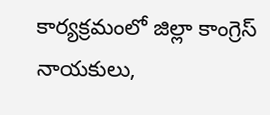కార్యక్రమంలో జిల్లా కాంగ్రెస్ నాయకులు,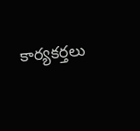కార్యకర్తలు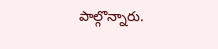పాల్గొన్నారు.